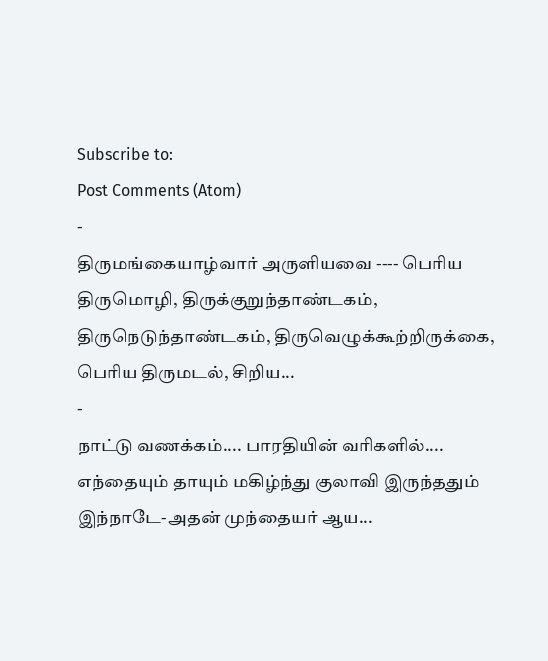Subscribe to:
Post Comments (Atom)
-
திருமங்கையாழ்வார் அருளியவை ---- பெரிய திருமொழி, திருக்குறுந்தாண்டகம், திருநெடுந்தாண்டகம், திருவெழுக்கூற்றிருக்கை, பெரிய திருமடல், சிறிய...
-
நாட்டு வணக்கம்.... பாரதியின் வரிகளில்.... எந்தையும் தாயும் மகிழ்ந்து குலாவி இருந்ததும் இந்நாடே-அதன் முந்தையர் ஆய...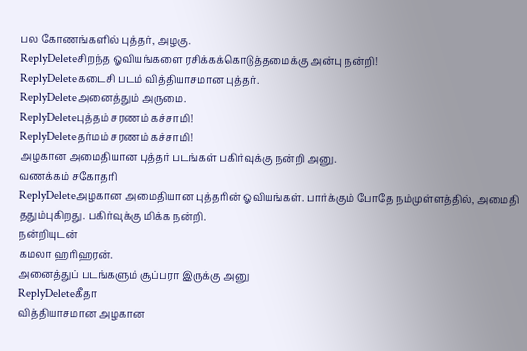பல கோணங்களில் புத்தர், அழகு.
ReplyDeleteசிறந்த ஓவியங்களை ரசிக்கக்கொடுத்தமைக்கு அன்பு நன்றி!
ReplyDeleteகடைசி படம் வித்தியாசமான புத்தர்.
ReplyDeleteஅனைத்தும் அருமை.
ReplyDeleteபுத்தம் சரணம் கச்சாமி!
ReplyDeleteதர்மம் சரணம் கச்சாமி!
அழகான அமைதியான புத்தர் படங்கள் பகிர்வுக்கு நன்றி அனு.
வணக்கம் சகோதரி
ReplyDeleteஅழகான அமைதியான புத்தரின் ஓவியங்கள். பார்க்கும் போதே நம்முள்ளத்தில், அமைதி ததும்புகிறது. பகிர்வுக்கு மிக்க நன்றி.
நன்றியுடன்
கமலா ஹரிஹரன்.
அனைத்துப் படங்களும் சூப்பரா இருக்கு அனு
ReplyDeleteகீதா
வித்தியாசமான அழகான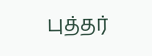புத்தர்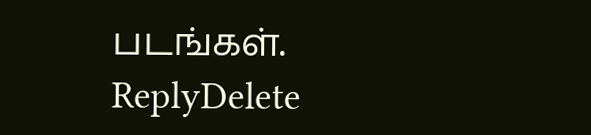படங்கள்.
ReplyDelete